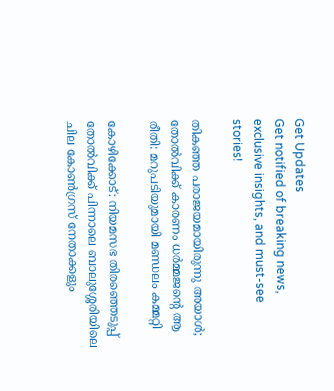Get Updates
Get notified of breaking news, exclusive insights, and must-see stories!

തികഞ്ഞ പരാജയമായിരുന്നു അയാള്‍; തോല്‍വിക്ക് കാരണം ധര്‍മ്മജന്‍റെ ആ രീതി: മറുപടിയുമായി മണ്ഡലം കമ്മറ്റി

കോഴിക്കോട്: നിയമസഭ തിരഞ്ഞെടുപ്പ് തോല്‍വിക്ക് പിന്നാലെ ബാലുശ്ശേരിയിലെ ചില കോണ്‍ഗ്രസ് നേതാക്കളും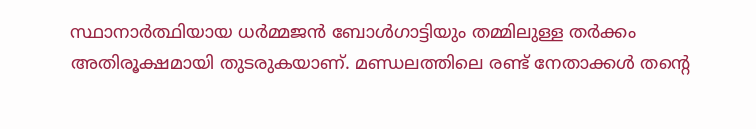സ്ഥാനാര്‍ത്ഥിയായ ധര്‍മ്മജന്‍ ബോള്‍ഗാട്ടിയും തമ്മിലുള്ള തര്‍ക്കം അതിരൂക്ഷമായി തുടരുകയാണ്. മണ്ഡലത്തിലെ രണ്ട് നേതാക്കള്‍ തന്‍റെ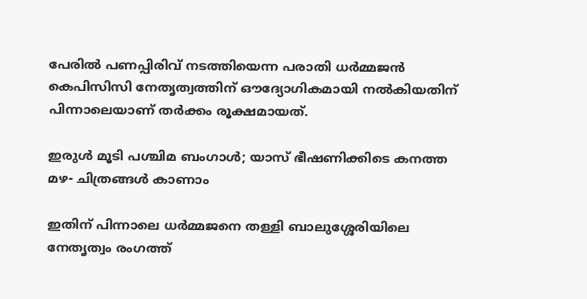പേരില്‍ പണപ്പിരിവ് നടത്തിയെന്ന പരാതി ധര്‍മ്മജന്‍ കെപിസിസി നേതൃത്വത്തിന് ഔദ്യോഗികമായി നല്‍കിയതിന് പിന്നാലെയാണ് തര്‍ക്കം രൂക്ഷമായത്.

ഇരുള്‍ മൂടി പശ്ചിമ ബംഗാള്‍; യാസ് ഭീഷണിക്കിടെ കനത്ത മഴ- ചിത്രങ്ങള്‍ കാണാം

ഇതിന് പിന്നാലെ ധര്‍മ്മജനെ തള്ളി ബാലുശ്ശേരിയിലെ നേതൃത്വം രംഗത്ത്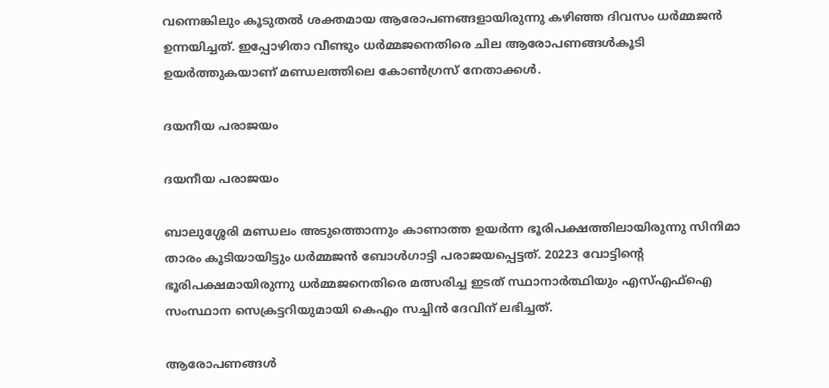വന്നെങ്കിലും കൂടുതല്‍ ശക്തമായ ആരോപണങ്ങളായിരുന്നു കഴിഞ്ഞ ദിവസം ധര്‍മ്മജന്‍ ഉന്നയിച്ചത്. ഇപ്പോഴിതാ വീണ്ടും ധര്‍മ്മജനെതിരെ ചില ആരോപണങ്ങള്‍കൂടി ഉയര്‍ത്തുകയാണ് മണ്ഡലത്തിലെ കോണ്‍ഗ്രസ് നേതാക്കള്‍.

ദയനീയ പരാജയം

ദയനീയ പരാജയം

ബാലുശ്ശേരി മണ്ഡലം അടുത്തൊന്നും കാണാത്ത ഉയര്‍ന്ന ഭൂരിപക്ഷത്തിലായിരുന്നു സിനിമാ താരം കൂടിയായിട്ടും ധര്‍മ്മജന്‍ ബോള്‍ഗാട്ടി പരാജയപ്പെട്ടത്. 20223 വോട്ടിന്‍റെ ഭൂരിപക്ഷമായിരുന്നു ധര്‍മ്മജനെതിരെ മത്സരിച്ച ഇടത് സ്ഥാനാര്‍ത്ഥിയും എസ്എഫ്ഐ സംസ്ഥാന സെക്രട്ടറിയുമായി കെഎം സച്ചിന്‍ ദേവിന് ലഭിച്ചത്.

ആരോപണങ്ങള്‍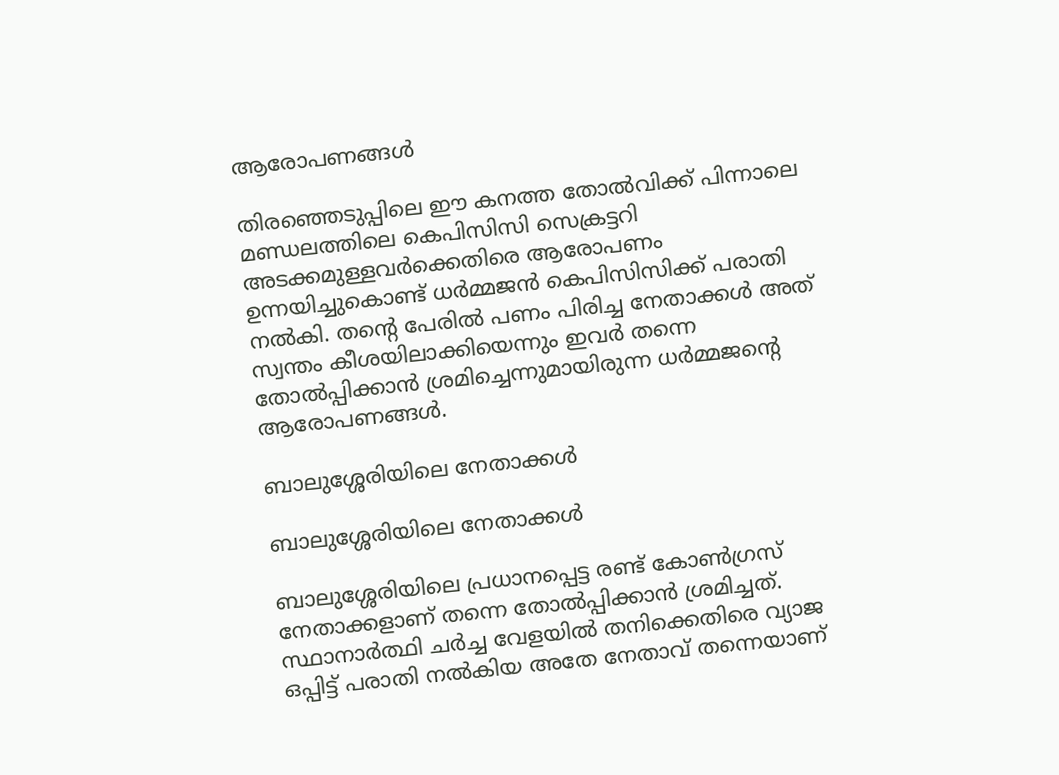ആരോപണങ്ങള്‍

തിരഞ്ഞെടുപ്പിലെ ഈ കനത്ത തോല്‍വിക്ക് പിന്നാലെ മണ്ഡലത്തിലെ‍ കെപിസിസി സെക്രട്ടറി അടക്കമുള്ളവര്‍ക്കെതിരെ ആരോപണം ഉന്നയിച്ചുകൊണ്ട് ധര്‍മ്മജന്‍ കെപിസിസിക്ക് പരാതി നല്‍കി. തന്‍റെ പേരില്‍ പണം പിരിച്ച നേതാക്കള്‍ അത് സ്വന്തം കീശയിലാക്കിയെന്നും ഇവര്‍ തന്നെ തോല്‍പ്പിക്കാന്‍ ശ്രമിച്ചെന്നുമായിരുന്ന ധര്‍മ്മജന്‍റെ ആരോപണങ്ങള്‍.

ബാലുശ്ശേരിയിലെ നേതാക്കള്‍

ബാലുശ്ശേരിയിലെ നേതാക്കള്‍

ബാലുശ്ശേരിയിലെ പ്രധാനപ്പെട്ട രണ്ട് കോണ്‍ഗ്രസ് നേതാക്കളാണ് തന്നെ തോല്‍പ്പിക്കാന്‍ ശ്രമിച്ചത്. സ്ഥാനാര്‍ത്ഥി ചര്‍ച്ച വേളയില്‍ തനിക്കെതിരെ വ്യാജ ഒപ്പിട്ട് പരാതി നല്‍കിയ അതേ നേതാവ് തന്നെയാണ്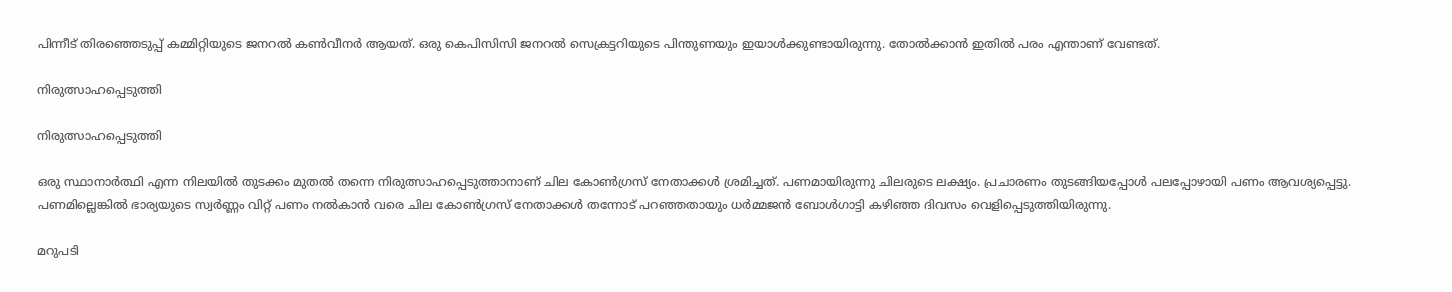പിന്നീട് തിരഞ്ഞെടുപ്പ് കമ്മിറ്റിയുടെ ജനറൽ കൺവീനർ ആയത്. ഒരു കെപിസിസി ജനറല്‍ സെക്രട്ടറിയുടെ പിന്തുണയും ഇയാള്‍ക്കുണ്ടായിരുന്നു. തോല്‍ക്കാന്‍ ഇതില്‍ പരം എന്താണ് വേണ്ടത്.

നിരുത്സാഹപ്പെടുത്തി

നിരുത്സാഹപ്പെടുത്തി

ഒരു സ്ഥാനാര്‍ത്ഥി എന്ന നിലയില്‍ തുടക്കം മുതല്‍ തന്നെ നിരുത്സാഹപ്പെടുത്താനാണ് ചില കോണ്‍ഗ്രസ് നേതാക്കള്‍ ശ്രമിച്ചത്. പണമായിരുന്നു ചിലരുടെ ലക്ഷ്യം. പ്രചാരണം തുടങ്ങിയപ്പോള്‍ പലപ്പോഴായി പണം ആവശ്യപ്പെട്ടു. പണമില്ലെങ്കില്‍ ഭാര്യയുടെ സ്വര്‍ണ്ണം വിറ്റ് പണം നല്‍കാന്‍ വരെ ചില കോണ്‍ഗ്രസ് നേതാക്കള്‍ തന്നോട് പറഞ്ഞതായും ധര്‍മ്മജന്‍ ബോള്‍ഗാട്ടി കഴിഞ്ഞ ദിവസം വെളിപ്പെടുത്തിയിരുന്നു.

മറുപടി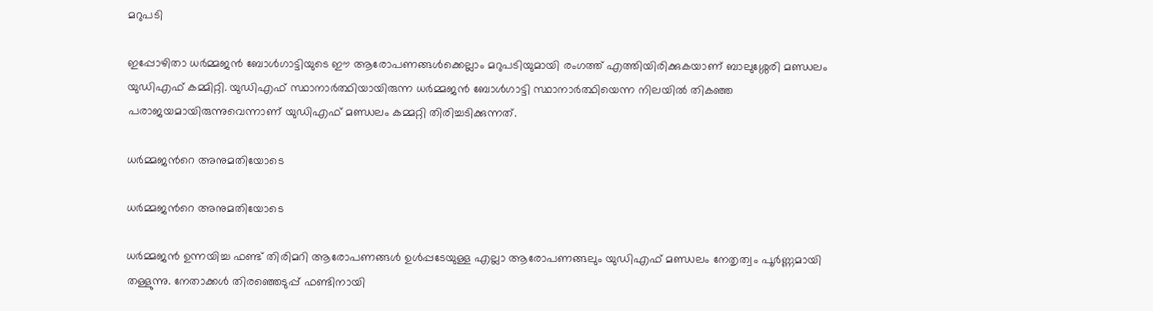മറുപടി

ഇപ്പോഴിതാ ധര്‍മ്മജന്‍ ബോള്‍ഗാട്ടിയുടെ ഈ ആരോപണങ്ങള്‍ക്കെല്ലാം മറുപടിയുമായി രംഗത്ത് എത്തിയിരിക്കുകയാണ് ബാലുശ്ശേരി മണ്ഡലം യുഡിഎഫ് കമ്മിറ്റി. യുഡിഎഫ് സ്ഥാനാര്‍ത്ഥിയായിരുന്ന ധര്‍മ്മജന്‍ ബോള്‍ഗാട്ടി സ്ഥാനാര്‍ത്ഥിയെന്ന നിലയില്‍ തികഞ്ഞ പരാജയമായിരുന്നുവെന്നാണ് യുഡിഎഫ് മണ്ഡലം കമ്മറ്റി തിരിച്ചടിക്കുന്നത്.

ധര്‍മ്മജന്‍റെ അനുമതിയോടെ

ധര്‍മ്മജന്‍റെ അനുമതിയോടെ

ധര്‍മ്മജന്‍ ഉന്നയിച്ച ഫണ്ട് തിരിമറി ആരോപണങ്ങള്‍ ഉള്‍പ്പടേയുള്ള എല്ലാ ആരോപണങ്ങലും യുഡിഎഫ് മണ്ഡലം നേതൃത്വം പൂര്‍ണ്ണമായി തള്ളുന്നു. നേതാക്കള്‍ തിരഞ്ഞെടുപ്പ് ഫണ്ടിനായി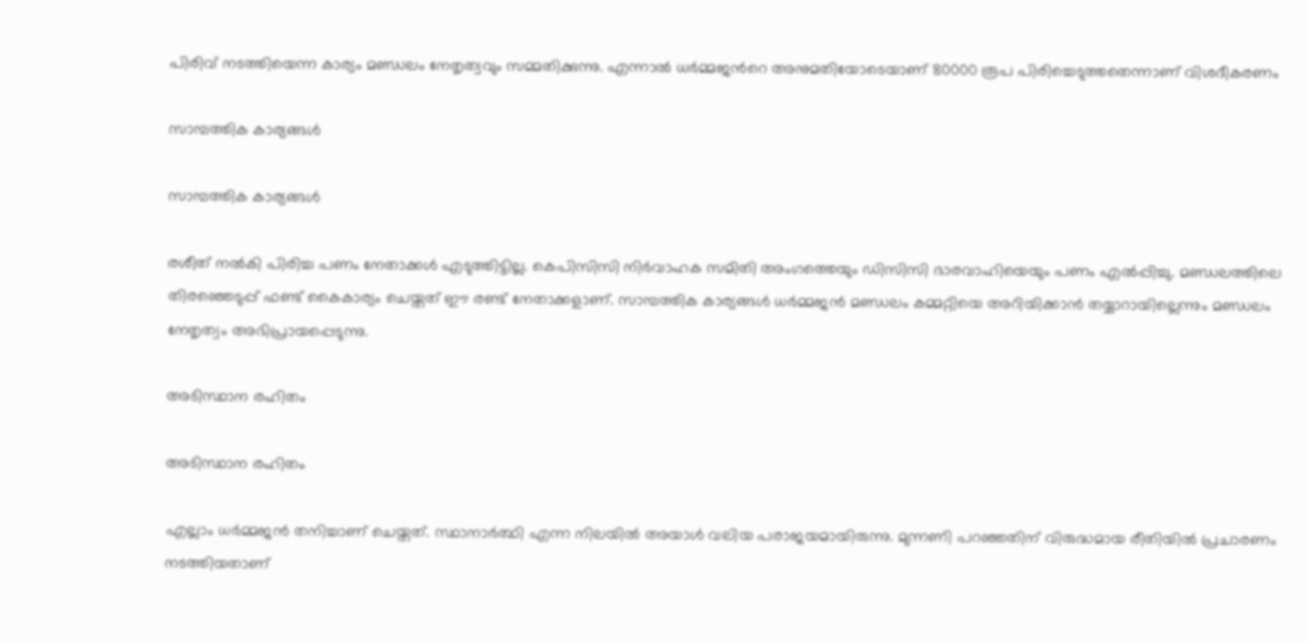പിരിവ് നടത്തിയെന്ന കാര്യം മണ്ഡലം നേതൃത്വവും സമ്മതിക്കുന്നു. എന്നാല്‍ ധര്‍മ്മജന്‍റെ അനുമതിയോടെയാണ് 80000 രൂപ പിരിച്ചെടുത്തതെന്നാണ് വിശദീകരണം

സാമ്പത്തിക കാര്യങ്ങള്‍

സാമ്പത്തിക കാര്യങ്ങള്‍

രശീത് നല്‍കി പിരിച്ച പണം നേതാക്കള്‍ എടുത്തിട്ടില്ല. കെപിസിസി നിര്‍വാഹക സമിതി അംഗത്തെയും ഡിസിസി ഭാരവാഹിയെയും പണം എല്‍പ്പിച്ചു. മണ്ഡലത്തിലെ തിരഞ്ഞെടുപ്പ് ഫണ്ട് കൈകാര്യം ചെയ്തത് ഈ രണ്ട് നേതാക്കളാണ്. സാമ്പത്തിക കാര്യങ്ങള്‍ ധര്‍മ്മജന്‍ മണ്ഡലം കമ്മറ്റിയെ അറിയിക്കാന്‍ തയ്യാറായില്ലെന്നും മണ്ഡലം നേതൃത്വം അഭിപ്രായപ്പെടുന്നു.

അടിസ്ഥാന രഹിതം

അടിസ്ഥാന രഹിതം

എല്ലാം ധര്‍മ്മജന്‍ തനിച്ചാണ് ചെയ്തത്. സ്ഥാനാര്‍ത്ഥി എന്ന നിലയില്‍ അയാള്‍ വലിയ പരാജയമായിരുന്നു. മുന്നണി പറഞ്ഞതിന് വിരുദ്ധമായ രീതിയില്‍ പ്രചാരണം നടത്തിയതാണ്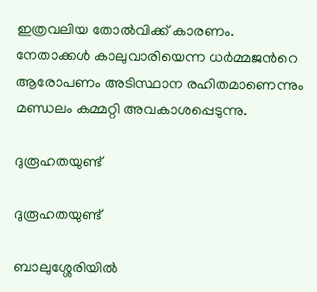ഇത്രവലിയ തോല്‍വിക്ക് കാരണം. നേതാക്കള്‍ കാലുവാരിയെന്ന ധര്‍മ്മജന്‍റെ ആരോപണം അടിസ്ഥാന രഹിതമാണെന്നും മണ്ഡ‍ലം കമ്മറ്റി അവകാശപ്പെടുന്നു.

ദുരൂഹതയുണ്ട്

ദുരൂഹതയുണ്ട്

ബാലുശ്ശേരിയില്‍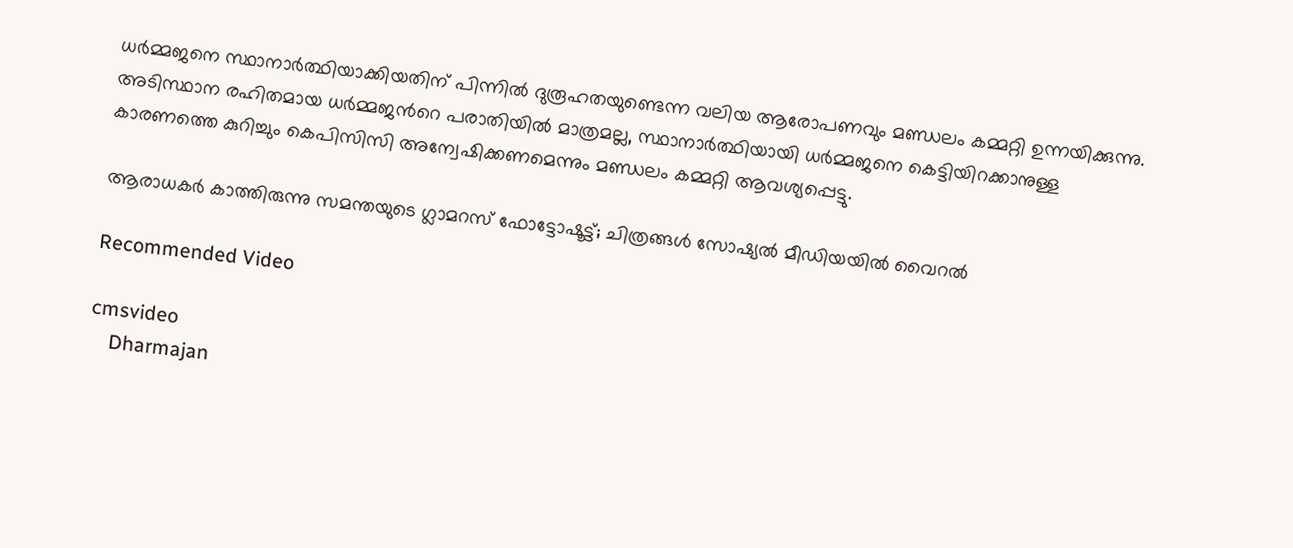ധര്‍മ്മജനെ സ്ഥാനാര്‍ത്ഥിയാക്കിയതിന് പിന്നില്‍ ദുരൂഹതയുണ്ടെന്ന വലിയ ആരോപണവും മണ്ഡലം കമ്മറ്റി ഉന്നയിക്കുന്നു. അടിസ്ഥാന രഹിതമായ ധര്‍മ്മജന്‍റെ പരാതിയില്‍ മാത്രമല്ല, സ്ഥാനാര്‍ത്ഥിയായി ധര്‍മ്മജനെ കെട്ടിയിറക്കാനുള്ള കാരണത്തെ കുറിച്ചും കെപിസിസി അന്വേഷിക്കണമെന്നും മണ്ഡലം കമ്മറ്റി ആവശ്യപ്പെട്ടു.

ആരാധകര്‍ കാത്തിരുന്നു സമന്തയുടെ ഗ്ലാമറസ് ഫോട്ടോഷൂട്ട്; ചിത്രങ്ങള്‍ സോഷ്യല്‍ മീഡിയയില്‍ വൈറല്‍

Recommended Video

cmsvideo
    Dharmajan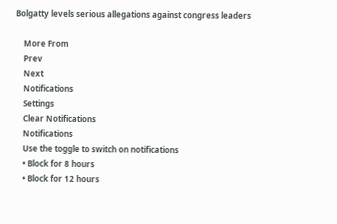Bolgatty levels serious allegations against congress leaders

    More From
    Prev
    Next
    Notifications
    Settings
    Clear Notifications
    Notifications
    Use the toggle to switch on notifications
    • Block for 8 hours
    • Block for 12 hours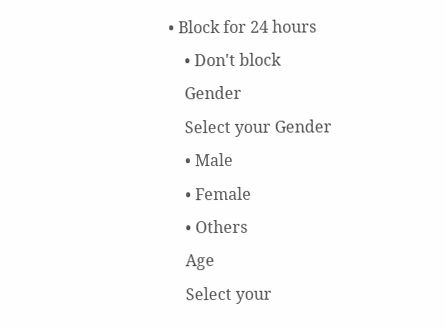• Block for 24 hours
    • Don't block
    Gender
    Select your Gender
    • Male
    • Female
    • Others
    Age
    Select your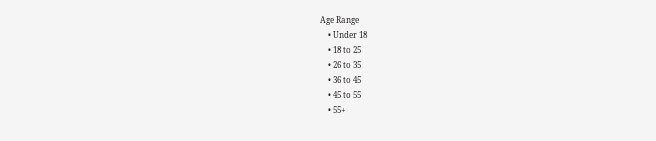Age Range
    • Under 18
    • 18 to 25
    • 26 to 35
    • 36 to 45
    • 45 to 55
    • 55+